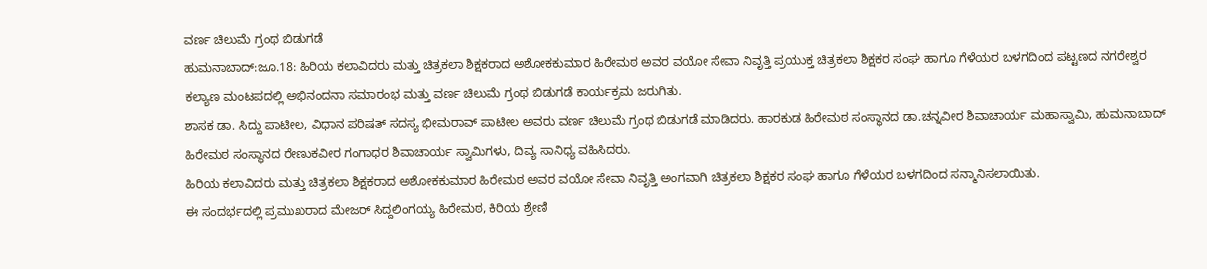ವರ್ಣ ಚಿಲುಮೆ ಗ್ರಂಥ ಬಿಡುಗಡೆ
ಹುಮನಾಬಾದ್:ಜೂ.18: ಹಿರಿಯ ಕಲಾವಿದರು ಮತ್ತು ಚಿತ್ರಕಲಾ ಶಿಕ್ಷಕರಾದ ಅಶೋಕಕುಮಾರ ಹಿರೇಮಠ ಅವರ ವಯೋ ಸೇವಾ ನಿವೃತ್ತಿ ಪ್ರಯುಕ್ತ ಚಿತ್ರಕಲಾ ಶಿಕ್ಷಕರ ಸಂಘ ಹಾಗೂ ಗೆಳೆಯರ ಬಳಗದಿಂದ ಪಟ್ಟಣದ ನಗರೇಶ್ವರ ಕಲ್ಯಾಣ ಮಂಟಪದಲ್ಲಿ ಅಭಿನಂದನಾ ಸಮಾರಂಭ ಮತ್ತು ವರ್ಣ ಚಿಲುಮೆ ಗ್ರಂಥ ಬಿಡುಗಡೆ ಕಾರ್ಯಕ್ರಮ ಜರುಗಿತು.
ಶಾಸಕ ಡಾ. ಸಿದ್ದು ಪಾಟೀಲ, ವಿಧಾನ ಪರಿಷತ್ ಸದಸ್ಯ ಭೀಮರಾವ್ ಪಾಟೀಲ ಅವರು ವರ್ಣ ಚಿಲುಮೆ ಗ್ರಂಥ ಬಿಡುಗಡೆ ಮಾಡಿದರು. ಹಾರಕುಡ ಹಿರೇಮಠ ಸಂಸ್ಥಾನದ ಡಾ.ಚನ್ನವೀರ ಶಿವಾಚಾರ್ಯ ಮಹಾಸ್ವಾಮಿ, ಹುಮನಾಬಾದ್ ಹಿರೇಮಠ ಸಂಸ್ಥಾನದ ರೇಣುಕವೀರ ಗಂಗಾಧರ ಶಿವಾಚಾರ್ಯ ಸ್ವಾಮಿಗಳು, ದಿವ್ಯ ಸಾನಿಧ್ಯ ವಹಿಸಿದರು.
ಹಿರಿಯ ಕಲಾವಿದರು ಮತ್ತು ಚಿತ್ರಕಲಾ ಶಿಕ್ಷಕರಾದ ಅಶೋಕಕುಮಾರ ಹಿರೇಮಠ ಅವರ ವಯೋ ಸೇವಾ ನಿವೃತ್ತಿ ಅಂಗವಾಗಿ ಚಿತ್ರಕಲಾ ಶಿಕ್ಷಕರ ಸಂಘ ಹಾಗೂ ಗೆಳೆಯರ ಬಳಗದಿಂದ ಸನ್ಮಾನಿಸಲಾಯಿತು.
ಈ ಸಂದರ್ಭದಲ್ಲಿ ಪ್ರಮುಖರಾದ ಮೇಜರ್ ಸಿದ್ದಲಿಂಗಯ್ಯ ಹಿರೇಮಠ, ಕಿರಿಯ ಶ್ರೇಣಿ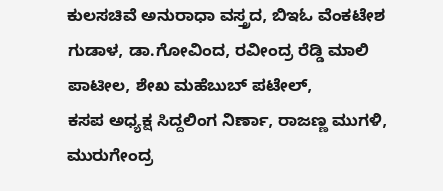ಕುಲಸಚಿವೆ ಅನುರಾಧಾ ವಸ್ತ್ರದ, ಬಿಇಓ ವೆಂಕಟೇಶ ಗುಡಾಳ, ಡಾ.ಗೋವಿಂದ, ರವೀಂದ್ರ ರೆಡ್ಡಿ ಮಾಲಿ ಪಾಟೀಲ, ಶೇಖ ಮಹೆಬುಬ್ ಪಟೇಲ್,
ಕಸಪ ಅಧ್ಯಕ್ಷ ಸಿದ್ದಲಿಂಗ ನಿರ್ಣಾ, ರಾಜಣ್ಣ ಮುಗಳಿ, ಮುರುಗೇಂದ್ರ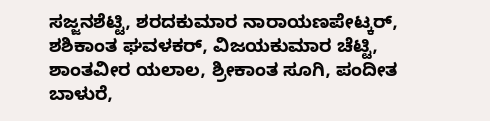ಸಜ್ಜನಶೆಟ್ಟಿ, ಶರದಕುಮಾರ ನಾರಾಯಣಪೇಟ್ಕರ್, ಶಶಿಕಾಂತ ಘವಳಕರ್, ವಿಜಯಕುಮಾರ ಚೆಟ್ಟಿ, ಶಾಂತವೀರ ಯಲಾಲ, ಶ್ರೀಕಾಂತ ಸೂಗಿ, ಪಂದೀತ ಬಾಳುರೆ,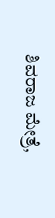ಶಿವರಾಜ ಮೇತ್ರೆ,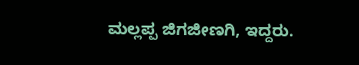ಮಲ್ಲಪ್ಪ ಜಿಗಜೀಣಗಿ, ಇದ್ದರು.